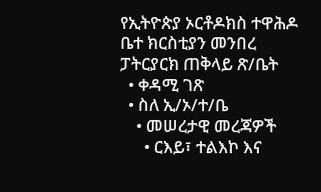የኢትዮጵያ ኦርቶዶክስ ተዋሕዶ ቤተ ክርስቲያን መንበረ ፓትርያርክ ጠቅላይ ጽ/ቤት
  • ቀዳሚ ገጽ
  • ስለ ኢ/ኦ/ተ/ቤ
    • መሠረታዊ መረጃዎች
      • ርእይ፣ ተልእኮ እና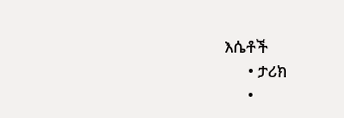እሴቶች
      • ታሪክ
      •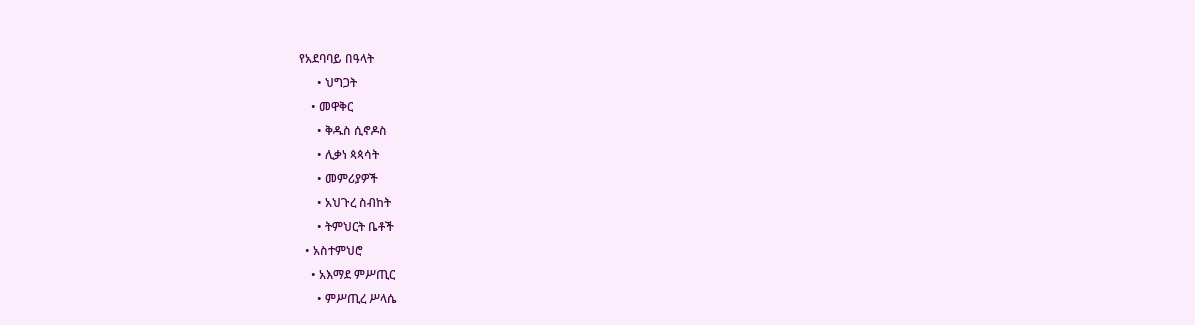የአደባባይ በዓላት
      • ህግጋት
    • መዋቅር
      • ቅዱስ ሲኖዶስ
      • ሊቃነ ጳጳሳት
      • መምሪያዎች
      • አህጉረ ስብከት
      • ትምህርት ቤቶች
  • አስተምህሮ
    • አእማደ ምሥጢር
      • ምሥጢረ ሥላሴ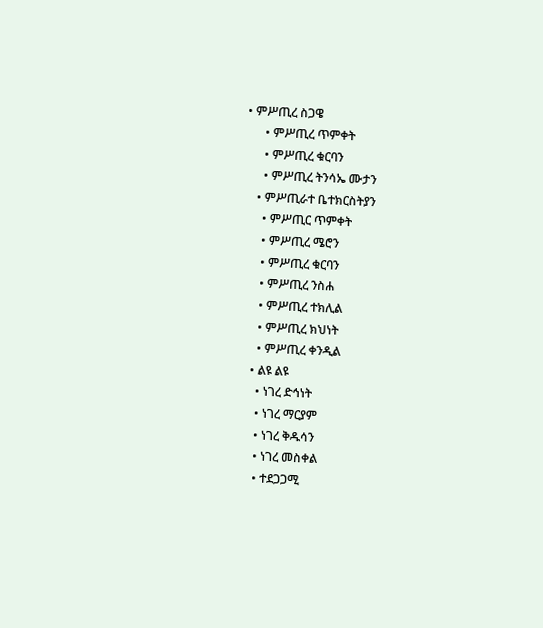• ምሥጢረ ስጋዌ
      • ምሥጢረ ጥምቀት
      • ምሥጢረ ቁርባን
      • ምሥጢረ ትንሳኤ ሙታን
    • ምሥጢራተ ቤተክርስትያን
      • ምሥጢር ጥምቀት
      • ምሥጢረ ሜሮን
      • ምሥጢረ ቁርባን
      • ምሥጢረ ንስሐ
      • ምሥጢረ ተክሊል
      • ምሥጢረ ክህነት
      • ምሥጢረ ቀንዲል
    • ልዩ ልዩ
      • ነገረ ድኅነት
      • ነገረ ማርያም
      • ነገረ ቅዱሳን
      • ነገረ መስቀል
      • ተደጋጋሚ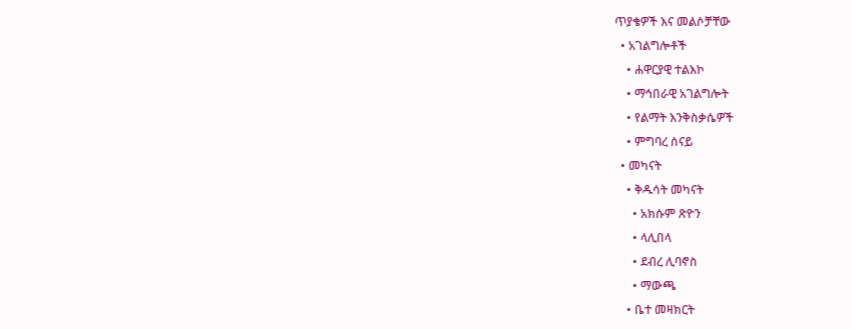ጥያቄዎች እና መልሶቻቸው
  • አገልግሎቶች
    • ሐዋርያዊ ተልእኮ
    • ማኅበራዊ አገልግሎት
    • የልማት እንቅስቃሴዎች
    • ምግባረ ሰናይ
  • መካናት
    • ቅዱሳት መካናት
      • አክሱም ጽዮን
      • ላሊበላ
      • ደብረ ሊባኖስ
      • ማውጫ
    • ቤተ መዛክርት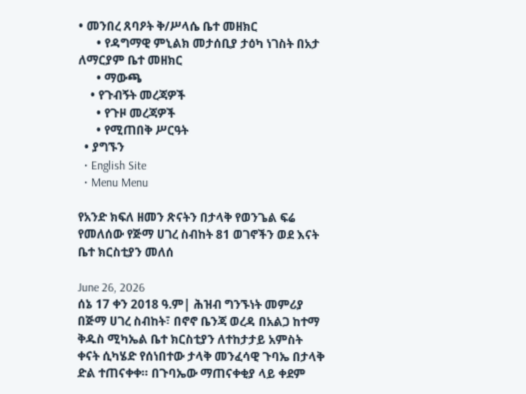• መንበረ ጸባዖት ቅ/ሥላሴ ቤተ መዘክር
      • የዳግማዊ ምኒልክ መታሰቢያ ታዕካ ነገስት በአታ ለማርያም ቤተ መዘክር
      • ማውጫ
    • የጉብኝት መረጃዎች
      • የጉዞ መረጃዎች
      • የሚጠበቅ ሥርዓት
  • ያግኙን
  • English Site
  • Menu Menu

የአንድ ክፍለ ዘመን ጽናትን በታላቅ የወንጌል ፍሬ የመለሰው የጅማ ሀገረ ስብከት 81 ወገኖችን ወደ እናት ቤተ ክርስቲያን መለሰ

June 26, 2026
ሰኔ 17 ቀን 2018 ዓ.ም| ሕዝብ ግንኙነት መምሪያ
በጅማ ሀገረ ስብከት፣ በኖኖ ቤንጃ ወረዳ በአልጋ ከተማ ቅዱስ ሚካኤል ቤተ ክርስቲያን ለተከታታይ አምስት ቀናት ሲካሄድ የሰነበተው ታላቅ መንፈሳዊ ጉባኤ በታላቅ ድል ተጠናቀቀ። በጉባኤው ማጠናቀቂያ ላይ ቀደም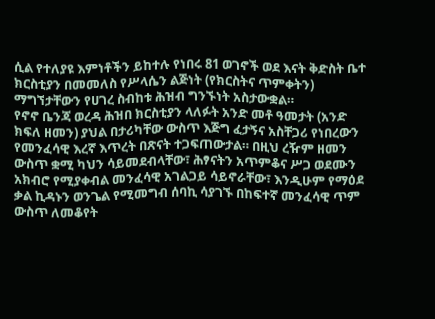ሲል የተለያዩ እምነቶችን ይከተሉ የነበሩ 81 ወገኖች ወደ እናት ቅድስት ቤተ ክርስቲያን በመመለስ የሥላሴን ልጅነት (የክርስትና ጥምቀትን) ማግኘታቸውን የሀገረ ስብከቱ ሕዝብ ግንኙነት አስታውቋል።
የኖኖ ቤንጃ ወረዳ ሕዝበ ክርስቲያን ላለፉት አንድ መቶ ዓመታት (አንድ ክፍለ ዘመን) ያህል በታሪካቸው ውስጥ እጅግ ፈታኝና አስቸጋሪ የነበረውን የመንፈሳዊ እረኛ እጥረት በጽናት ተጋፍጠውታል። በዚህ ረዥም ዘመን ውስጥ ቋሚ ካህን ሳይመደብላቸው፣ ሕፃናትን አጥምቆና ሥጋ ወደሙን አክብሮ የሚያቀብል መንፈሳዊ አገልጋይ ሳይኖራቸው፣ እንዲሁም የማዕደ ቃል ኪዳኑን ወንጌል የሚመግብ ሰባኪ ሳያገኙ በከፍተኛ መንፈሳዊ ጥም ውስጥ ለመቆየት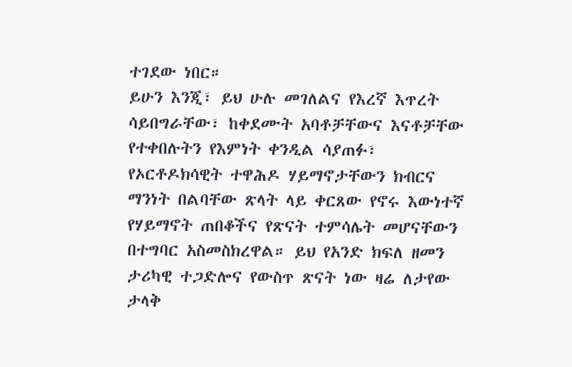ተገደው ነበር።
ይሁን እንጂ፣ ይህ ሁሉ መገለልና የእረኛ እጥረት ሳይበግራቸው፣ ከቀደሙት አባቶቻቸውና እናቶቻቸው የተቀበሉትን የእምነት ቀንዲል ሳያጠፉ፣ የኦርቶዶክሳዊት ተዋሕዶ ሃይማኖታቸውን ክብርና ማንነት በልባቸው ጽላት ላይ ቀርጸው የኖሩ እውነተኛ የሃይማኖት ጠበቆችና የጽናት ተምሳሌት መሆናቸውን በተግባር አስመስክረዋል። ይህ የአንድ ክፍለ ዘመን ታሪካዊ ተጋድሎና የውስጥ ጽናት ነው ዛሬ ለታየው ታላቅ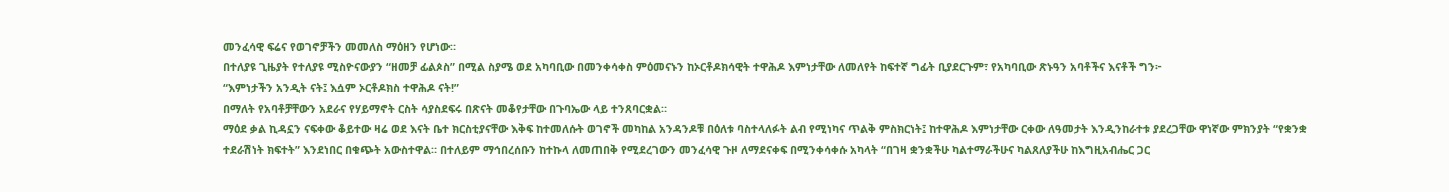መንፈሳዊ ፍሬና የወገኖቻችን መመለስ ማዕዘን የሆነው።
በተለያዩ ጊዜያት የተለያዩ ሚስዮናውያን “ዘመቻ ፊልጶስ” በሚል ስያሜ ወደ አካባቢው በመንቀሳቀስ ምዕመናኑን ከኦርቶዶክሳዊት ተዋሕዶ እምነታቸው ለመለየት ከፍተኛ ግፊት ቢያደርጉም፣ የአካባቢው ጽኑዓን አባቶችና እናቶች ግን፦
“እምነታችን አንዲት ናት፤ እሷም ኦርቶዶክስ ተዋሕዶ ናት!”
በማለት የአባቶቻቸውን አደራና የሃይማኖት ርስት ሳያስደፍሩ በጽናት መቆየታቸው በጉባኤው ላይ ተንጸባርቋል።
ማዕደ ቃል ኪዳኗን ናፍቀው ቆይተው ዛሬ ወደ እናት ቤተ ክርስቲያናቸው እቅፍ ከተመለሱት ወገኖች መካከል አንዳንዶቹ በዕለቱ ባስተላለፉት ልብ የሚነካና ጥልቅ ምስክርነት፤ ከተዋሕዶ እምነታቸው ርቀው ለዓመታት እንዲንከራተቱ ያደረጋቸው ዋነኛው ምክንያት “የቋንቋ ተደራሽነት ክፍተት” እንደነበር በቁጭት አውስተዋል። በተለይም ማኅበረሰቡን ከተኩላ ለመጠበቅ የሚደረገውን መንፈሳዊ ጉዞ ለማደናቀፍ በሚንቀሳቀሱ አካላት “በገዛ ቋንቋችሁ ካልተማራችሁና ካልጸለያችሁ ከእግዚአብሔር ጋር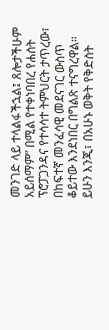መንገድ ላይ ተላልፋችኋል፤ ጸሎታችሁም አይሰማም” በሚል የተቀነባበረ የሐሰት ፕሮፓጋንዳና የተሳሳተ ትምህርት ታጥረው፣ በከፍተኛ መንፈሳዊ መደናገር ውስጥ ቆይተው እንደነበር በግልጽ ተናግረዋል።
ይሁን እንጂ፣ በአሁኑ ወቅት የቅድስት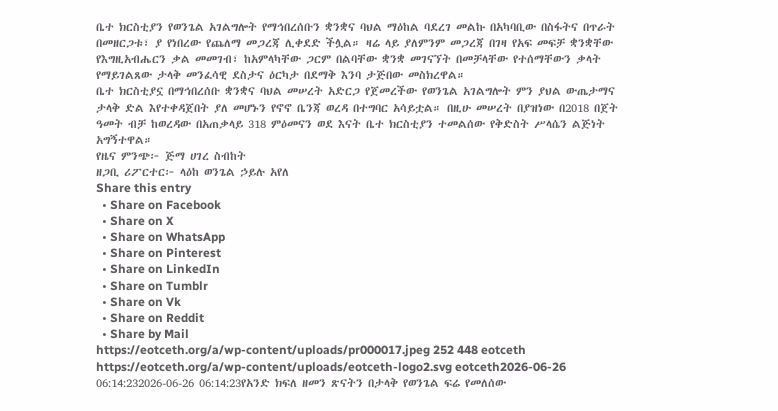ቤተ ክርስቲያን የወንጌል አገልግሎት የማኅበረሰቡን ቋንቋና ባህል ማዕከል ባደረገ መልኩ በአካባቢው በስፋትና በጥራት በመዘርጋቱ፣ ያ የነበረው የጨለማ መጋረጃ ሊቀደድ ችሏል። ዛሬ ላይ ያለምንም መጋረጃ በገዛ የአፍ መፍቻ ቋንቋቸው የእግዚአብሔርን ቃል መመገብ፣ ከአምላካቸው ጋርም በልባቸው ቋንቋ መገናኘት በመቻላቸው የተሰማቸውን ቃላት የማይገልጸው ታላቅ መንፈሳዊ ደስታና ዕርካታ በደማቅ እንባ ታጅበው መስክረዋል።
ቤተ ክርስቲያኗ በማኅበረሰቡ ቋንቋና ባህል መሠረት አድርጋ የጀመረችው የወንጌል አገልግሎት ምን ያህል ውጤታማና ታላቅ ድል እየተቀዳጀበት ያለ መሆኑን የኖኖ ቤንጃ ወረዳ በተግባር አሳይቷል። በዚሁ መሠረት በያዝነው በ2018 በጀት ዓመት ብቻ ከወረዳው በአጠቃላይ 318 ምዕመናን ወደ እናት ቤተ ክርስቲያን ተመልሰው የቅድስት ሥላሴን ልጅነት አግኝተዋል።
የዜና ምንጭ፦ ጅማ ሀገረ ስብከት
ዘጋቢ ሪፖርተር፦ ላዕከ ወንጌል ኃይሉ አየለ
Share this entry
  • Share on Facebook
  • Share on X
  • Share on WhatsApp
  • Share on Pinterest
  • Share on LinkedIn
  • Share on Tumblr
  • Share on Vk
  • Share on Reddit
  • Share by Mail
https://eotceth.org/a/wp-content/uploads/pr000017.jpeg 252 448 eotceth https://eotceth.org/a/wp-content/uploads/eotceth-logo2.svg eotceth2026-06-26 06:14:232026-06-26 06:14:23የአንድ ክፍለ ዘመን ጽናትን በታላቅ የወንጌል ፍሬ የመለሰው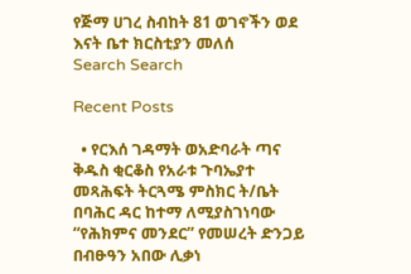የጅማ ሀገረ ስብከት 81 ወገኖችን ወደ እናት ቤተ ክርስቲያን መለሰ
Search Search

Recent Posts

  • የርእሰ ገዳማት ወአድባራት ጣና ቅዱስ ቂርቆስ የአራቱ ጉባኤያተ መጻሕፍት ትርጓሜ ምስክር ት/ቤት በባሕር ዳር ከተማ ለሚያስገነባው “የሕክምና መንደር” የመሠረት ድንጋይ በብፁዓን አበው ሊቃነ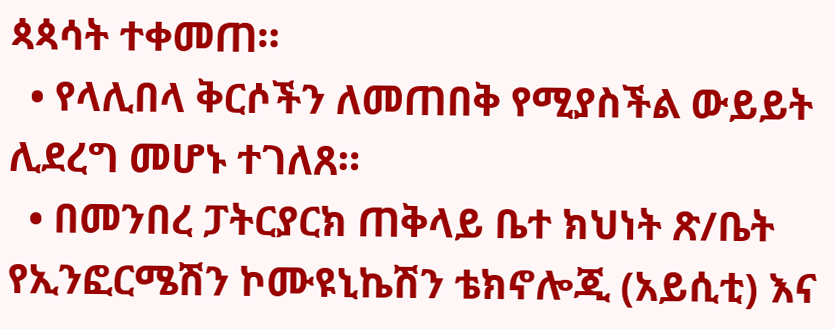ጳጳሳት ተቀመጠ።
  • የላሊበላ ቅርሶችን ለመጠበቅ የሚያስችል ውይይት ሊደረግ መሆኑ ተገለጸ።
  • በመንበረ ፓትርያርክ ጠቅላይ ቤተ ክህነት ጽ/ቤት የኢንፎርሜሽን ኮሙዩኒኬሽን ቴክኖሎጂ (አይሲቲ) እና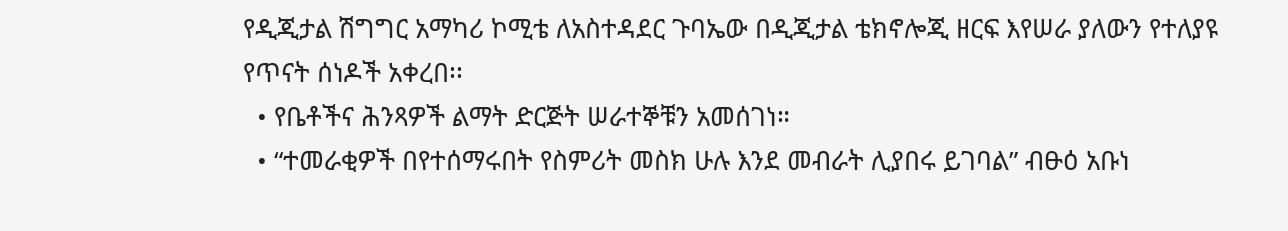የዲጂታል ሽግግር አማካሪ ኮሚቴ ለአስተዳደር ጉባኤው በዲጂታል ቴክኖሎጂ ዘርፍ እየሠራ ያለውን የተለያዩ የጥናት ሰነዶች አቀረበ፡፡
  • የቤቶችና ሕንጻዎች ልማት ድርጅት ሠራተኞቹን አመሰገነ።
  • “ተመራቂዎች በየተሰማሩበት የስምሪት መስክ ሁሉ እንደ መብራት ሊያበሩ ይገባል” ብፁዕ አቡነ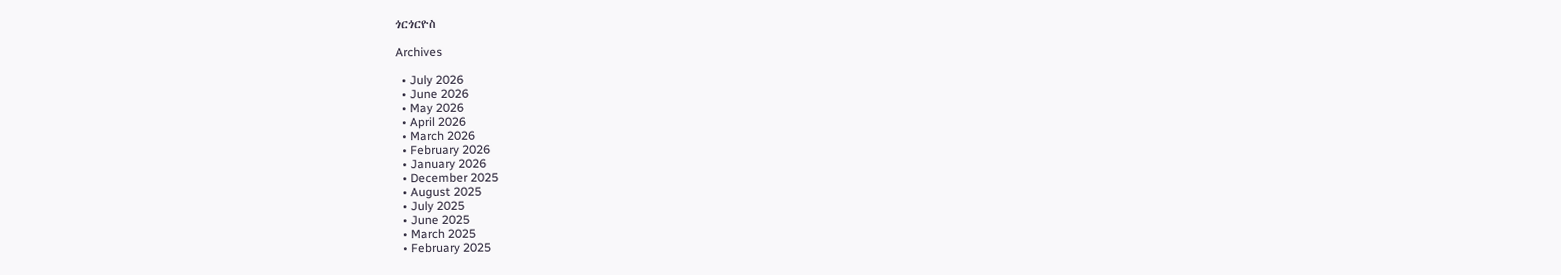ጎርጎርዮስ

Archives

  • July 2026
  • June 2026
  • May 2026
  • April 2026
  • March 2026
  • February 2026
  • January 2026
  • December 2025
  • August 2025
  • July 2025
  • June 2025
  • March 2025
  • February 2025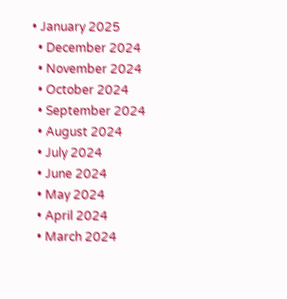• January 2025
  • December 2024
  • November 2024
  • October 2024
  • September 2024
  • August 2024
  • July 2024
  • June 2024
  • May 2024
  • April 2024
  • March 2024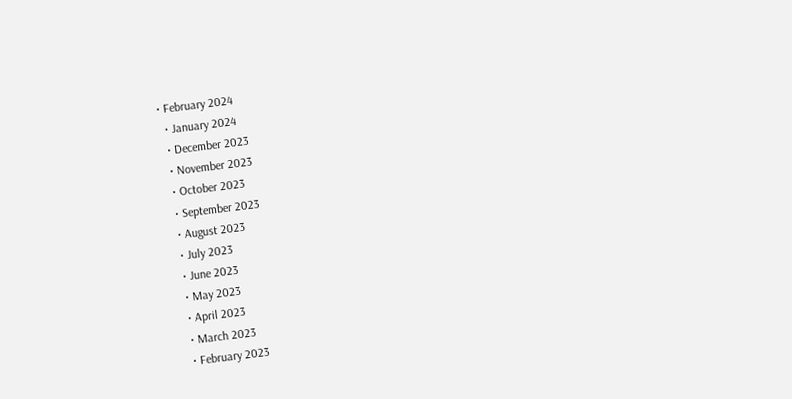• February 2024
  • January 2024
  • December 2023
  • November 2023
  • October 2023
  • September 2023
  • August 2023
  • July 2023
  • June 2023
  • May 2023
  • April 2023
  • March 2023
  • February 2023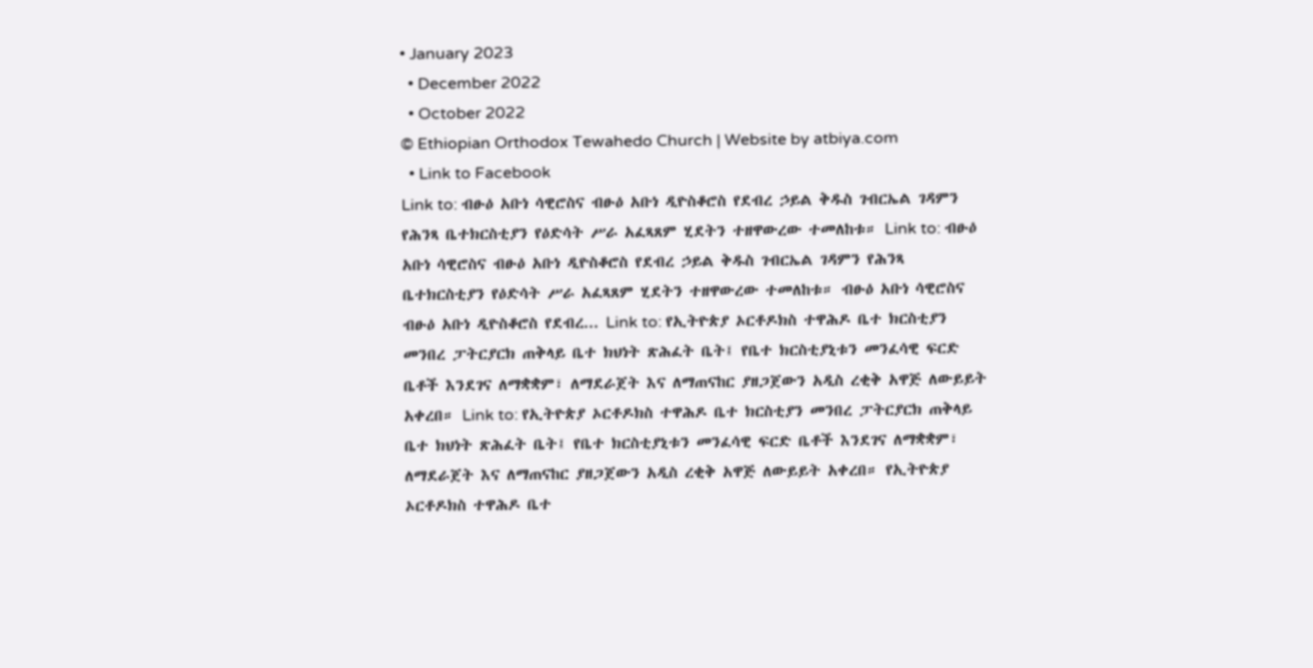• January 2023
  • December 2022
  • October 2022
© Ethiopian Orthodox Tewahedo Church | Website by atbiya.com
  • Link to Facebook
Link to: ብፁዕ አቡነ ሳዊሮስና ብፁዕ አቡነ ዲዮስቆሮስ የደብረ ኃይል ቅዱስ ገብርኤል ገዳምን የሕንጻ ቤተክርስቲያን የዕድሳት ሥራ አፈጻጸም ሂደትን ተዘዋውረው ተመለከቱ። Link to: ብፁዕ አቡነ ሳዊሮስና ብፁዕ አቡነ ዲዮስቆሮስ የደብረ ኃይል ቅዱስ ገብርኤል ገዳምን የሕንጻ ቤተክርስቲያን የዕድሳት ሥራ አፈጻጸም ሂደትን ተዘዋውረው ተመለከቱ። ብፁዕ አቡነ ሳዊሮስና ብፁዕ አቡነ ዲዮስቆሮስ የደብረ... Link to: የኢትዮጵያ ኦርቶዶክስ ተዋሕዶ ቤተ ክርስቲያን መንበረ ፓትርያርክ ጠቅላይ ቤተ ክህነት ጽሕፈት ቤት፤ የቤተ ክርስቲያኒቱን መንፈሳዊ ፍርድ ቤቶች እንደገና ለማቋቋም፣ ለማደራጀት እና ለማጠናከር ያዘጋጀውን አዲስ ረቂቅ አዋጅ ለውይይት አቀረበ። Link to: የኢትዮጵያ ኦርቶዶክስ ተዋሕዶ ቤተ ክርስቲያን መንበረ ፓትርያርክ ጠቅላይ ቤተ ክህነት ጽሕፈት ቤት፤ የቤተ ክርስቲያኒቱን መንፈሳዊ ፍርድ ቤቶች እንደገና ለማቋቋም፣ ለማደራጀት እና ለማጠናከር ያዘጋጀውን አዲስ ረቂቅ አዋጅ ለውይይት አቀረበ። የኢትዮጵያ ኦርቶዶክስ ተዋሕዶ ቤተ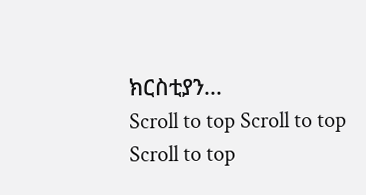ክርስቲያን...
Scroll to top Scroll to top Scroll to top